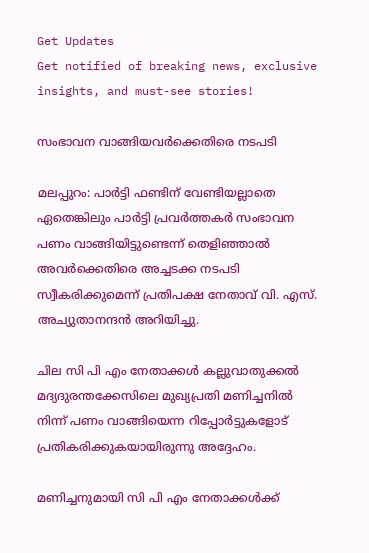Get Updates
Get notified of breaking news, exclusive insights, and must-see stories!

സംഭാവന വാങ്ങിയവര്‍ക്കെതിരെ നടപടി

മലപ്പുറം: പാര്‍ട്ടി ഫണ്ടിന് വേണ്ടിയല്ലാതെ ഏതെങ്കിലും പാര്‍ട്ടി പ്രവര്‍ത്തകര്‍ സംഭാവന പണം വാങ്ങിയിട്ടുണ്ടെന്ന് തെളിഞ്ഞാല്‍ അവര്‍ക്കെതിരെ അച്ചടക്ക നടപടി സ്വീകരിക്കുമെന്ന് പ്രതിപക്ഷ നേതാവ് വി. എസ്. അച്യുതാനന്ദന്‍ അറിയിച്ചു.

ചില സി പി എം നേതാക്കള്‍ കല്ലുവാതുക്കല്‍ മദ്യദുരന്തക്കേസിലെ മുഖ്യപ്രതി മണിച്ചനില്‍ നിന്ന് പണം വാങ്ങിയെന്ന റിപ്പോര്‍ട്ടുകളോട് പ്രതികരിക്കുകയായിരുന്നു അദ്ദേഹം.

മണിച്ചനുമായി സി പി എം നേതാക്കള്‍ക്ക്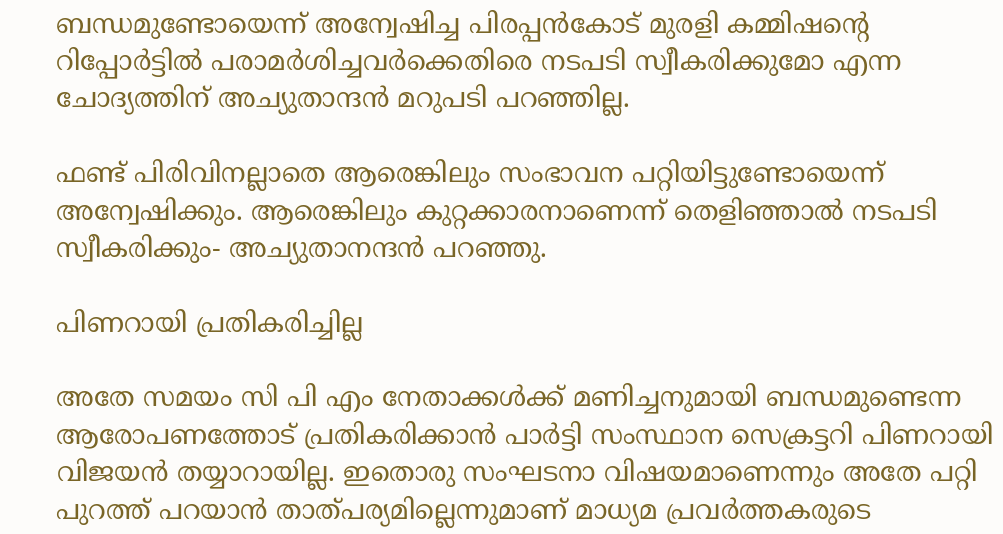ബന്ധമുണ്ടോയെന്ന് അന്വേഷിച്ച പിരപ്പന്‍കോട് മുരളി കമ്മിഷന്റെ റിപ്പോര്‍ട്ടില്‍ പരാമര്‍ശിച്ചവര്‍ക്കെതിരെ നടപടി സ്വീകരിക്കുമോ എന്ന ചോദ്യത്തിന് അച്യുതാന്ദന്‍ മറുപടി പറഞ്ഞില്ല.

ഫണ്ട് പിരിവിനല്ലാതെ ആരെങ്കിലും സംഭാവന പറ്റിയിട്ടുണ്ടോയെന്ന് അന്വേഷിക്കും. ആരെങ്കിലും കുറ്റക്കാരനാണെന്ന് തെളിഞ്ഞാല്‍ നടപടി സ്വീകരിക്കും- അച്യുതാനന്ദന്‍ പറഞ്ഞു.

പിണറായി പ്രതികരിച്ചില്ല

അതേ സമയം സി പി എം നേതാക്കള്‍ക്ക് മണിച്ചനുമായി ബന്ധമുണ്ടെന്ന ആരോപണത്തോട് പ്രതികരിക്കാന്‍ പാര്‍ട്ടി സംസ്ഥാന സെക്രട്ടറി പിണറായി വിജയന്‍ തയ്യാറായില്ല. ഇതൊരു സംഘടനാ വിഷയമാണെന്നും അതേ പറ്റി പുറത്ത് പറയാന്‍ താത്പര്യമില്ലെന്നുമാണ് മാധ്യമ പ്രവര്‍ത്തകരുടെ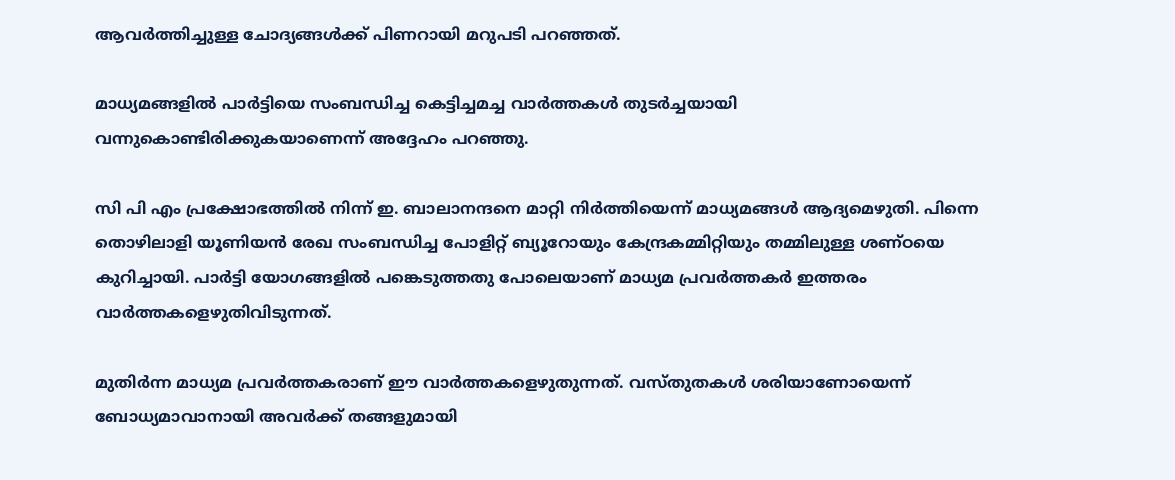ആവര്‍ത്തിച്ചുള്ള ചോദ്യങ്ങള്‍ക്ക് പിണറായി മറുപടി പറഞ്ഞത്.

മാധ്യമങ്ങളില്‍ പാര്‍ട്ടിയെ സംബന്ധിച്ച കെട്ടിച്ചമച്ച വാര്‍ത്തകള്‍ തുടര്‍ച്ചയായി വന്നുകൊണ്ടിരിക്കുകയാണെന്ന് അദ്ദേഹം പറഞ്ഞു.

സി പി എം പ്രക്ഷോഭത്തില്‍ നിന്ന് ഇ. ബാലാനന്ദനെ മാറ്റി നിര്‍ത്തിയെന്ന് മാധ്യമങ്ങള്‍ ആദ്യമെഴുതി. പിന്നെ തൊഴിലാളി യൂണിയന്‍ രേഖ സംബന്ധിച്ച പോളിറ്റ് ബ്യൂറോയും കേന്ദ്രകമ്മിറ്റിയും തമ്മിലുള്ള ശണ്ഠയെ കുറിച്ചായി. പാര്‍ട്ടി യോഗങ്ങളില്‍ പങ്കെടുത്തതു പോലെയാണ് മാധ്യമ പ്രവര്‍ത്തകര്‍ ഇത്തരം വാര്‍ത്തകളെഴുതിവിടുന്നത്.

മുതിര്‍ന്ന മാധ്യമ പ്രവര്‍ത്തകരാണ് ഈ വാര്‍ത്തകളെഴുതുന്നത്. വസ്തുതകള്‍ ശരിയാണോയെന്ന് ബോധ്യമാവാനായി അവര്‍ക്ക് തങ്ങളുമായി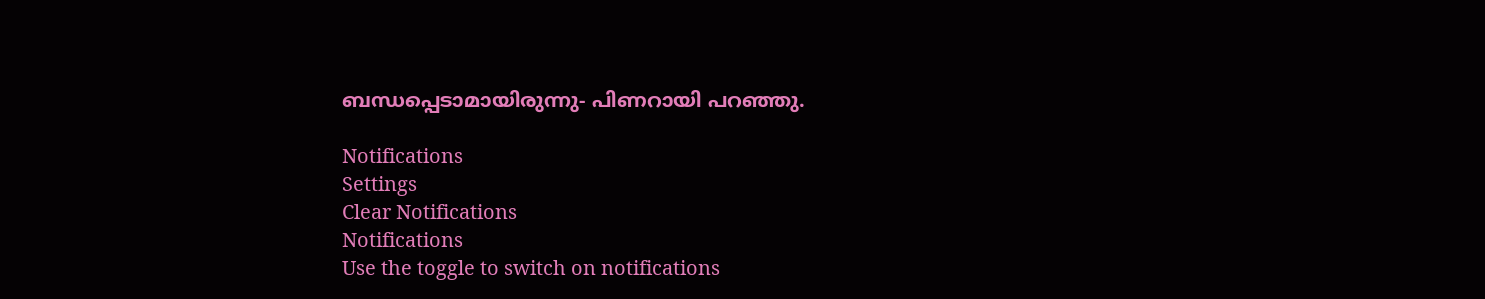ബന്ധപ്പെടാമായിരുന്നു- പിണറായി പറഞ്ഞു.

Notifications
Settings
Clear Notifications
Notifications
Use the toggle to switch on notifications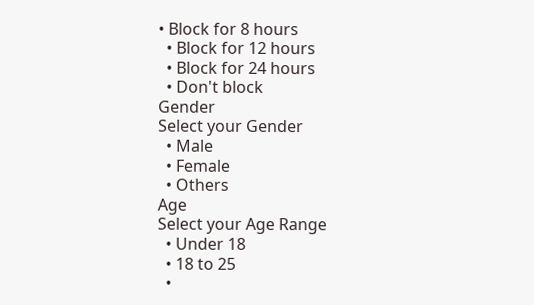• Block for 8 hours
  • Block for 12 hours
  • Block for 24 hours
  • Don't block
Gender
Select your Gender
  • Male
  • Female
  • Others
Age
Select your Age Range
  • Under 18
  • 18 to 25
  •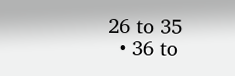26 to 35
  • 36 to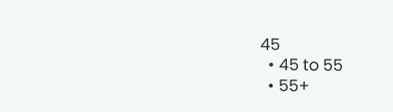45
  • 45 to 55
  • 55+